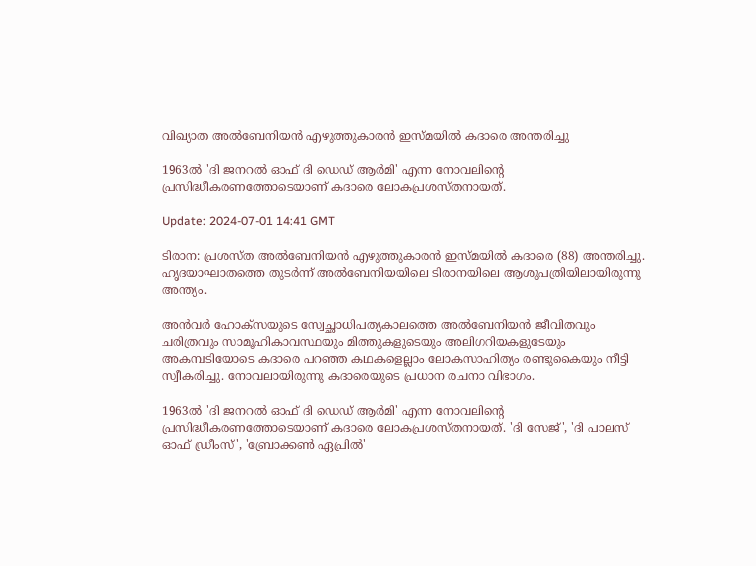വിഖ്യാത അല്‍ബേനിയന്‍ എഴുത്തുകാരന്‍ ഇസ്മയില്‍ കദാരെ അന്തരിച്ചു

1963ല്‍ 'ദി ജനറല്‍ ഓഫ് ദി ഡെഡ് ആര്‍മി' എന്ന നോവലിന്റെ പ്രസിദ്ധീകരണത്തോടെയാണ് കദാരെ ലോകപ്രശസ്തനായത്.

Update: 2024-07-01 14:41 GMT

ടിരാന: പ്രശസ്ത അല്‍ബേനിയന്‍ എഴുത്തുകാരന്‍ ഇസ്മയില്‍ കദാരെ (88) അന്തരിച്ചു. ഹൃദയാഘാതത്തെ തുടർന്ന് അല്‍ബേനിയയിലെ ടിരാനയിലെ ആശുപത്രിയിലായിരുന്നു അന്ത്യം.

അന്‍വര്‍ ഹോക്സയുടെ സ്വേച്ഛാധിപത്യകാലത്തെ അല്‍ബേനിയന്‍ ജീവിതവും ചരിത്രവും സാമൂഹികാവസ്ഥയും മിത്തുകളുടെയും അലിഗറിയകളുടേയും അകമ്പടിയോടെ കദാരെ പറഞ്ഞ കഥകളെല്ലാം ലോകസാഹിത്യം രണ്ടുകൈയും നീട്ടി സ്വീകരിച്ചു. നോവലായിരുന്നു കദാരെയുടെ പ്രധാന രചനാ വിഭാഗം.

1963ല്‍ 'ദി ജനറല്‍ ഓഫ് ദി ഡെഡ് ആര്‍മി' എന്ന നോവലിന്റെ പ്രസിദ്ധീകരണത്തോടെയാണ് കദാരെ ലോകപ്രശസ്തനായത്. 'ദി സേജ്', 'ദി പാലസ് ഓഫ് ഡ്രീംസ്', 'ബ്രോക്കണ്‍ ഏപ്രില്‍'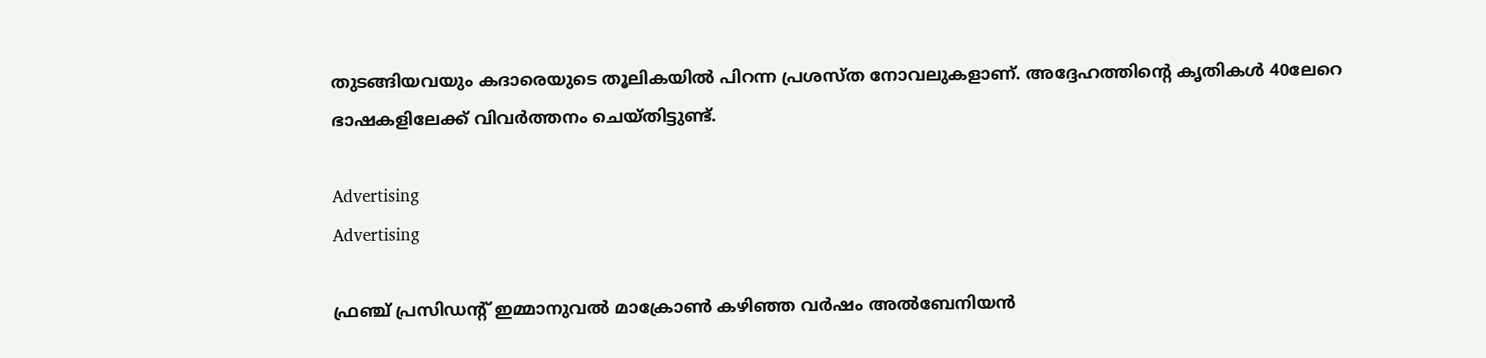തുടങ്ങിയവയും കദാരെയുടെ തൂലികയിൽ പിറന്ന പ്രശസ്ത നോവലുകളാണ്. അദ്ദേഹത്തിന്റെ കൃതികള്‍ 40ലേറെ ഭാഷകളിലേക്ക് വിവര്‍ത്തനം ചെയ്തിട്ടുണ്ട്.

Advertising
Advertising

ഫ്രഞ്ച് പ്രസിഡന്റ് ഇമ്മാനുവല്‍ മാക്രോണ്‍ കഴിഞ്ഞ വര്‍ഷം അല്‍ബേനിയന്‍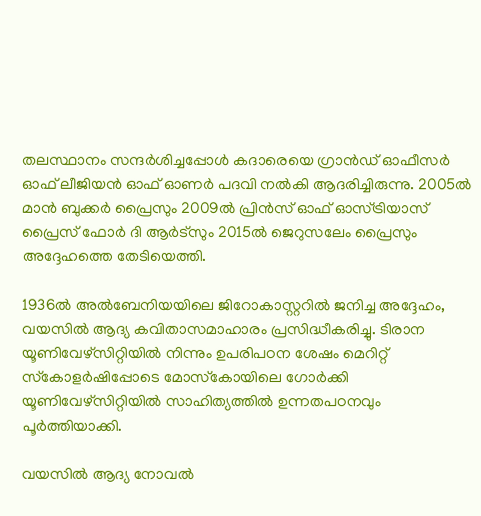തലസ്ഥാനം സന്ദര്‍ശിച്ചപ്പോള്‍ കദാരെയെ ഗ്രാന്‍ഡ് ഓഫീസര്‍ ഓഫ് ലീജിയന്‍ ഓഫ് ഓണര്‍ പദവി നല്‍കി ആദരിച്ചിരുന്നു. 2005ല്‍ മാന്‍ ബുക്കര്‍ പ്രൈസും 2009ല്‍ പ്രിന്‍സ് ഓഫ് ഓസ്ട്രിയാസ് പ്രൈസ് ഫോര്‍ ദി ആര്‍ട്‌സും 2015ല്‍ ജെറുസലേം പ്രൈസും അദ്ദേഹത്തെ തേടിയെത്തി.

1936ല്‍ അല്‍ബേനിയയിലെ ജിറോകാസ്റ്ററില്‍ ജനിച്ച അദ്ദേഹം, വയസില്‍ ആദ്യ കവിതാസമാഹാരം പ്രസിദ്ധീകരിച്ചു. ടിരാന യൂണിവേഴ്‌സിറ്റിയില്‍ നിന്നും ഉപരിപഠന ശേഷം മെറിറ്റ് സ്‌കോളര്‍ഷിപ്പോടെ മോസ്‌കോയിലെ ഗോര്‍ക്കി യൂണിവേഴ്‌സിറ്റിയില്‍ സാഹിത്യത്തില്‍ ഉന്നതപഠനവും പൂർത്തിയാക്കി.

വയസില്‍ ആദ്യ നോവല്‍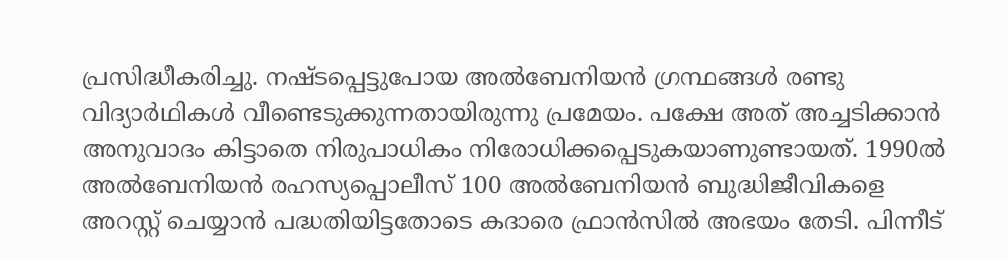പ്രസിദ്ധീകരിച്ചു. നഷ്ടപ്പെട്ടുപോയ അല്‍ബേനിയന്‍ ഗ്രന്ഥങ്ങള്‍ രണ്ടു വിദ്യാര്‍ഥികള്‍ വീണ്ടെടുക്കുന്നതായിരുന്നു പ്രമേയം. പക്ഷേ അത് അച്ചടിക്കാന്‍ അനുവാദം കിട്ടാതെ നിരുപാധികം നിരോധിക്കപ്പെടുകയാണുണ്ടായത്. 1990ൽ അല്‍ബേനിയന്‍ രഹസ്യപ്പൊലീസ് 100 അല്‍ബേനിയന്‍ ബുദ്ധിജീവികളെ അറസ്റ്റ് ചെയ്യാന്‍ പദ്ധതിയിട്ടതോടെ കദാരെ ഫ്രാന്‍സില്‍ അഭയം തേടി. പിന്നീട്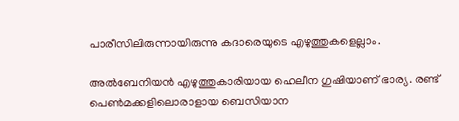പാരീസിലിരുന്നായിരുന്നു കദാരെയുടെ എഴുത്തുകളെല്ലാം.

അൽബേനിയൻ എഴുത്തുകാരിയായ ഹെലീന ഗുഷിയാണ് ഭാര്യ. രണ്ട് പെൺമക്കളിലൊരാളായ ബെസിയാന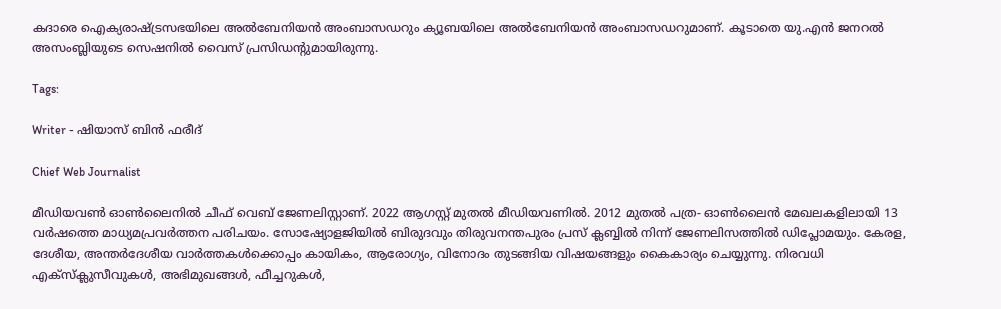കദാരെ ഐക്യരാഷ്ട്രസഭയിലെ അൽബേനിയൻ അംബാസഡറും ക്യൂബയിലെ അൽബേനിയൻ അംബാസഡറുമാണ്. കൂടാതെ യു.എൻ ജനറൽ അസംബ്ലിയുടെ സെഷനിൽ വൈസ് പ്രസിഡൻ്റുമായിരുന്നു.

Tags:

Writer - ഷിയാസ് ബിന്‍ ഫരീദ്

Chief Web Journalist

മീഡിയവണ്‍ ഓണ്‍ലൈനില്‍ ചീഫ് വെബ് ജേണലിസ്റ്റാണ്. 2022 ആഗസ്റ്റ് മുതല്‍ മീഡിയവണില്‍. 2012 മുതല്‍ പത്ര- ഓണ്‍ലൈന്‍ മേഖലകളിലായി 13 വര്‍ഷത്തെ മാധ്യമപ്രവര്‍ത്തന പരിചയം. സോഷ്യോളജിയില്‍ ബിരുദവും തിരുവനന്തപുരം പ്രസ് ക്ലബ്ബില്‍ നിന്ന് ജേണലിസത്തില്‍ ഡിപ്ലോമയും. കേരള, ദേശീയ, അന്തര്‍ദേശീയ വാര്‍ത്തകള്‍ക്കൊപ്പം കായികം, ആരോഗ്യം, വിനോദം തുടങ്ങിയ വിഷയങ്ങളും കൈകാര്യം ചെയ്യുന്നു. നിരവധി എക്സ്ക്ലുസീവുകള്‍, അഭിമുഖങ്ങള്‍, ഫീച്ചറുകള്‍,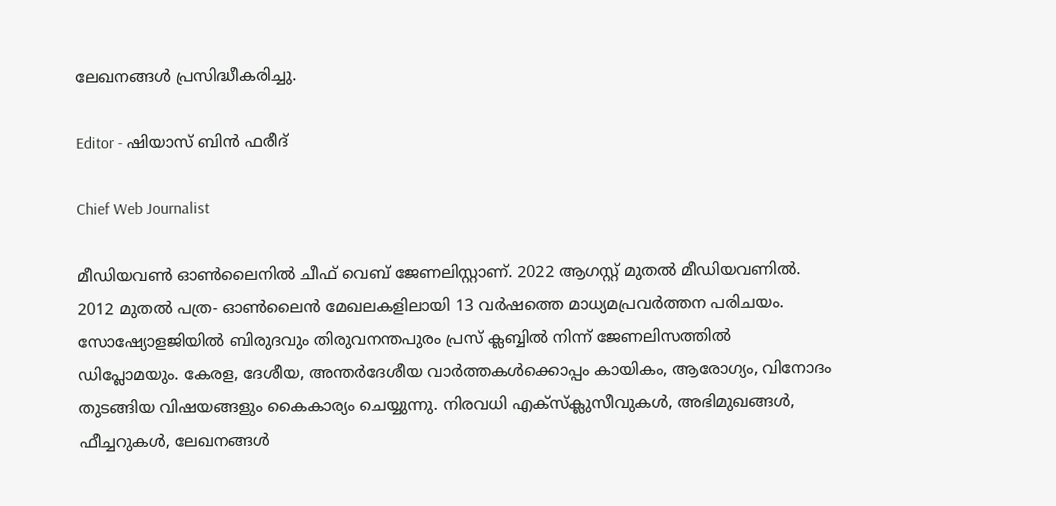ലേഖനങ്ങള്‍ പ്രസിദ്ധീകരിച്ചു.

Editor - ഷിയാസ് ബിന്‍ ഫരീദ്

Chief Web Journalist

മീഡിയവണ്‍ ഓണ്‍ലൈനില്‍ ചീഫ് വെബ് ജേണലിസ്റ്റാണ്. 2022 ആഗസ്റ്റ് മുതല്‍ മീഡിയവണില്‍. 2012 മുതല്‍ പത്ര- ഓണ്‍ലൈന്‍ മേഖലകളിലായി 13 വര്‍ഷത്തെ മാധ്യമപ്രവര്‍ത്തന പരിചയം. സോഷ്യോളജിയില്‍ ബിരുദവും തിരുവനന്തപുരം പ്രസ് ക്ലബ്ബില്‍ നിന്ന് ജേണലിസത്തില്‍ ഡിപ്ലോമയും. കേരള, ദേശീയ, അന്തര്‍ദേശീയ വാര്‍ത്തകള്‍ക്കൊപ്പം കായികം, ആരോഗ്യം, വിനോദം തുടങ്ങിയ വിഷയങ്ങളും കൈകാര്യം ചെയ്യുന്നു. നിരവധി എക്സ്ക്ലുസീവുകള്‍, അഭിമുഖങ്ങള്‍, ഫീച്ചറുകള്‍, ലേഖനങ്ങള്‍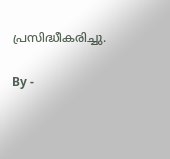പ്രസിദ്ധീകരിച്ചു.

By -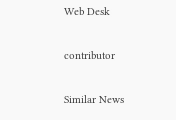Web Desk

contributor

Similar News